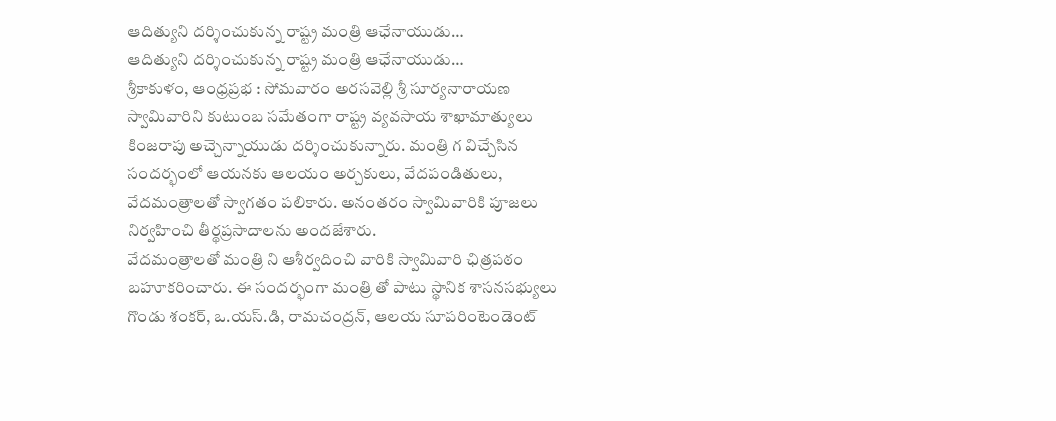ఆదిత్యుని దర్శించుకున్న రాష్ట్ర మంత్రి ఆఛేనాయుడు…
ఆదిత్యుని దర్శించుకున్న రాష్ట్ర మంత్రి ఆఛేనాయుడు…
శ్రీకాకుళం, ఆంధ్రప్రభ : సోమవారం అరసవెల్లి శ్రీ సూర్యనారాయణ స్వామివారిని కుటుంబ సమేతంగా రాష్ట్ర వ్యవసాయ శాఖామాత్యులు కింజరాపు అచ్చెన్నాయుడు దర్శించుకున్నారు. మంత్రి గ విచ్చేసిన సందర్భంలో ఆయనకు ఆలయం అర్చకులు, వేదపండితులు, వేదమంత్రాలతో స్వాగతం పలికారు. అనంతరం స్వామివారికి పూజలు నిర్వహించి తీర్థప్రసాదాలను అందజేశారు.
వేదమంత్రాలతో మంత్రి ని ఆశీర్వదించి వారికి స్వామివారి ఛిత్రపఠం బహూకరించారు. ఈ సందర్భంగా మంత్రి తో పాటు స్థానిక శాసనసభ్యులు గొండు శంకర్, ఒ.యస్.డి, రామచంద్రన్, ఆలయ సూపరింటెండెంట్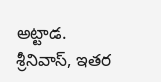అట్టాడ. శ్రీనివాస్, ఇతర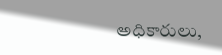అధికారులు,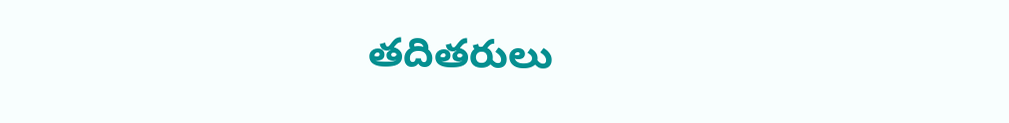తదితరులు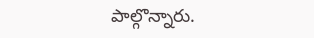పాల్గొన్నారు.